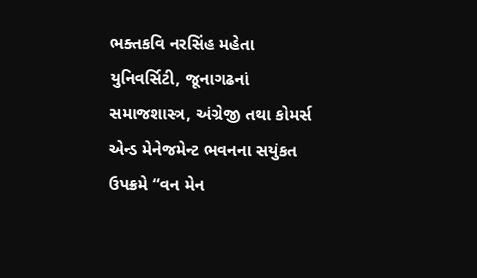ભક્તકવિ નરસિંહ મહેતા યુનિવર્સિટી, જૂનાગઢનાં સમાજશાસ્ત્ર, અંગ્રેજી તથા કોમર્સ એન્ડ મેનેજમેન્ટ ભવનના સયુંકત ઉપક્રમે “વન મેન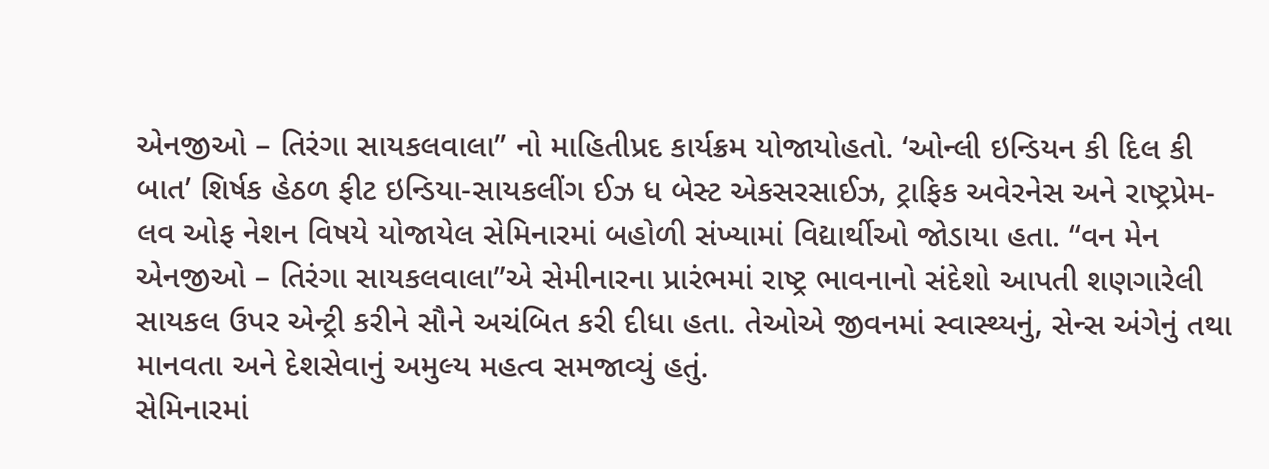એનજીઓ – તિરંગા સાયકલવાલા” નો માહિતીપ્રદ કાર્યક્રમ યોજાયોહતો. ‘ઓન્લી ઇન્ડિયન કી દિલ કી બાત’ શિર્ષક હેઠળ ફીટ ઇન્ડિયા-સાયકલીંગ ઈઝ ધ બેસ્ટ એકસરસાઈઝ, ટ્રાફિક અવેરનેસ અને રાષ્ટ્રપ્રેમ-લવ ઓફ નેશન વિષયે યોજાયેલ સેમિનારમાં બહોળી સંખ્યામાં વિદ્યાર્થીઓ જોડાયા હતા. “વન મેન એનજીઓ – તિરંગા સાયકલવાલા”એ સેમીનારના પ્રારંભમાં રાષ્ટ્ર ભાવનાનો સંદેશો આપતી શણગારેલી સાયકલ ઉપર એન્ટ્રી કરીને સૌને અચંબિત કરી દીધા હતા. તેઓએ જીવનમાં સ્વાસ્થ્યનું, સેન્સ અંગેનું તથા માનવતા અને દેશસેવાનું અમુલ્ય મહત્વ સમજાવ્યું હતું.
સેમિનારમાં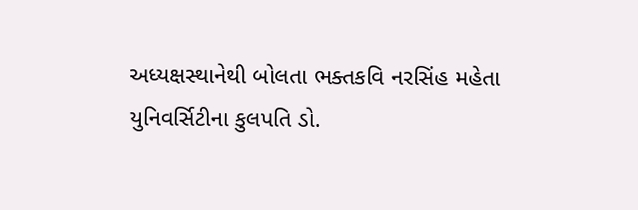અધ્યક્ષસ્થાનેથી બોલતા ભક્તકવિ નરસિંહ મહેતા યુનિવર્સિટીના કુલપતિ ડો.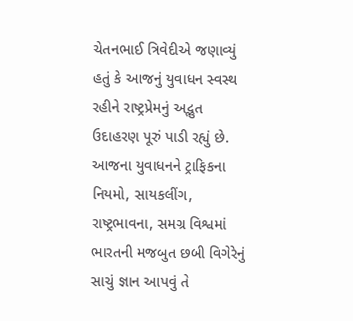ચેતનભાઈ ત્રિવેદીએ જણાવ્યું હતું કે આજનું યુવાધન સ્વસ્થ રહીને રાષ્ટ્રપ્રેમનું અદ્ભુત ઉદાહરણ પૂરું પાડી રહ્યું છે. આજના યુવાધનને ટ્રાફિકના નિયમો, સાયકલીંગ, રાષ્ટ્રભાવના, સમગ્ર વિશ્વમાં ભારતની મજબુત છબી વિગેરેનું સાચું જ્ઞાન આપવું તે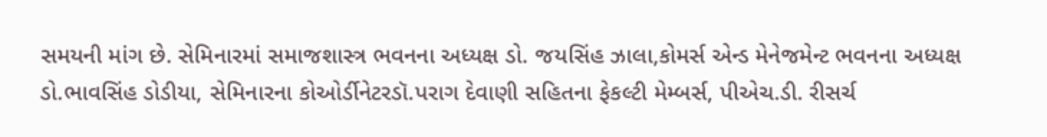સમયની માંગ છે. સેમિનારમાં સમાજશાસ્ત્ર ભવનના અધ્યક્ષ ડો. જયસિંહ ઝાલા,કોમર્સ એન્ડ મેનેજમેન્ટ ભવનના અધ્યક્ષ ડો.ભાવસિંહ ડોડીયા, સેમિનારના કોઓર્ડીનેટરડૉ.પરાગ દેવાણી સહિતના ફેકલ્ટી મેમ્બર્સ, પીએચ.ડી. રીસર્ચ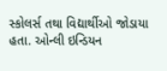સ્કોલર્સ તથા વિદ્યાર્થીઓ જોડાયા હતા. ઓન્લી ઇન્ડિયન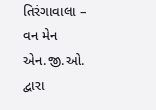તિરંગાવાલા – વન મેન એન.જી.ઓ. દ્વારા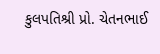કુલપતિશ્રી પ્રો. ચેતનભાઈ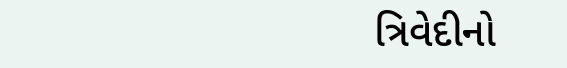ત્રિવેદીનો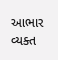આભાર વ્યક્ત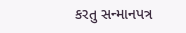કરતુ સન્માનપત્ર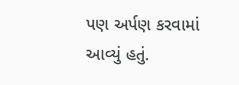પણ અર્પણ કરવામાં આવ્યું હતું.